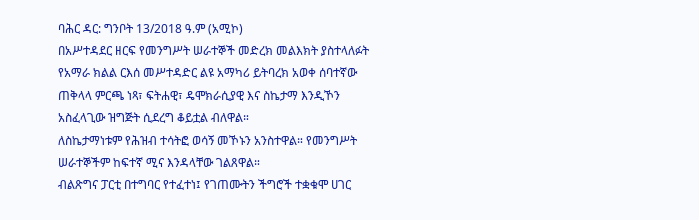ባሕር ዳር: ግንቦት 13/2018 ዓ.ም (አሚኮ)
በአሥተዳደር ዘርፍ የመንግሥት ሠራተኞች መድረክ መልእክት ያስተላለፉት የአማራ ክልል ርእሰ መሥተዳድር ልዩ አማካሪ ይትባረክ አወቀ ሰባተኛው ጠቅላላ ምርጫ ነጻ፣ ፍትሐዊ፣ ዴሞክራሲያዊ እና ስኬታማ እንዲኾን አስፈላጊው ዝግጅት ሲደረግ ቆይቷል ብለዋል።
ለስኬታማነቱም የሕዝብ ተሳትፎ ወሳኝ መኾኑን አንስተዋል። የመንግሥት ሠራተኞችም ከፍተኛ ሚና እንዳላቸው ገልጸዋል።
ብልጽግና ፓርቲ በተግባር የተፈተነ፤ የገጠሙትን ችግሮች ተቋቁሞ ሀገር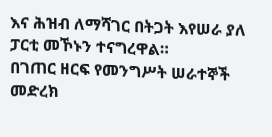እና ሕዝብ ለማሻገር በትጋት እየሠራ ያለ ፓርቲ መኾኑን ተናግረዋል።
በገጠር ዘርፍ የመንግሥት ሠራተኞች መድረክ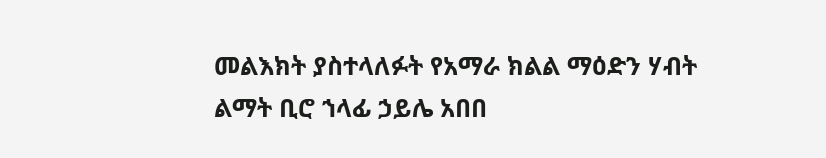መልእክት ያስተላለፉት የአማራ ክልል ማዕድን ሃብት ልማት ቢሮ ኀላፊ ኃይሌ አበበ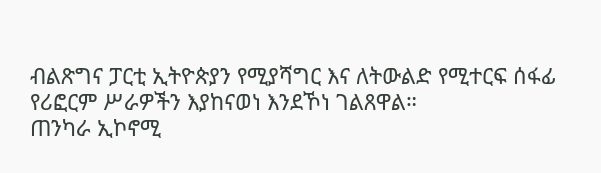ብልጽግና ፓርቲ ኢትዮጵያን የሚያሻግር እና ለትውልድ የሚተርፍ ሰፋፊ የሪፎርም ሥራዎችን እያከናወነ እንደኾነ ገልጸዋል።
ጠንካራ ኢኮኖሚ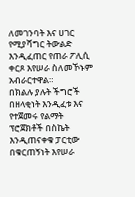ለመገንባት እና ሀገር የሚያሻግር ትውልድ እንዲፈጠር የጠራ ፖሊሲ ቀርጾ እየሠራ ስለመኾኑም አብራርተዋል።
በክልሉ ያሉት ችግሮች በዘላቂነት እንዲፈቱ እና የተጀመሩ የልማት ፕሮጀክቶች በስኬት እንዲጠናቀቁ ፓርቲው በቁርጠኝነት እየሠራ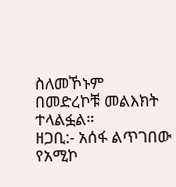ስለመኾኑም በመድረኮቹ መልእክት ተላልፏል።
ዘጋቢ:- አሰፋ ልጥገበው
የአሚኮ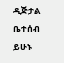ዲጅታል ቤተሰብ ይሁኑ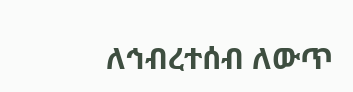ለኅብረተሰብ ለውጥ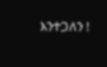እንተጋለን !